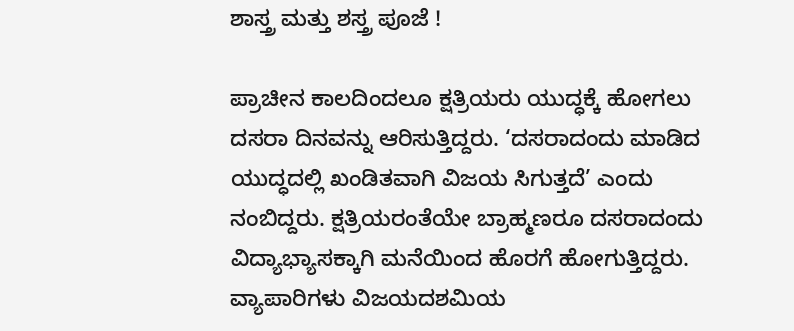ಶಾಸ್ತ್ರ ಮತ್ತು ಶಸ್ತ್ರ ಪೂಜೆ !

ಪ್ರಾಚೀನ ಕಾಲದಿಂದಲೂ ಕ್ಷತ್ರಿಯರು ಯುದ್ಧಕ್ಕೆ ಹೋಗಲು ದಸರಾ ದಿನವನ್ನು ಆರಿಸುತ್ತಿದ್ದರು. ‘ದಸರಾದಂದು ಮಾಡಿದ ಯುದ್ಧದಲ್ಲಿ ಖಂಡಿತವಾಗಿ ವಿಜಯ ಸಿಗುತ್ತದೆ’ ಎಂದು ನಂಬಿದ್ದರು. ಕ್ಷತ್ರಿಯರಂತೆಯೇ ಬ್ರಾಹ್ಮಣರೂ ದಸರಾದಂದು ವಿದ್ಯಾಭ್ಯಾಸಕ್ಕಾಗಿ ಮನೆಯಿಂದ ಹೊರಗೆ ಹೋಗುತ್ತಿದ್ದರು. ವ್ಯಾಪಾರಿಗಳು ವಿಜಯದಶಮಿಯ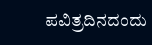ಪವಿತ್ರದಿನದಂದು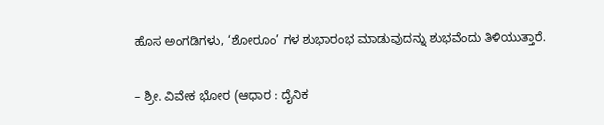ಹೊಸ ಅಂಗಡಿಗಳು, ‘ಶೋರೂಂ’ ಗಳ ಶುಭಾರಂಭ ಮಾಡುವುದನ್ನು ಶುಭವೆಂದು ತಿಳಿಯುತ್ತಾರೆ.

– ಶ್ರೀ. ವಿವೇಕ ಭೋರ (ಆಧಾರ : ದೈನಿಕ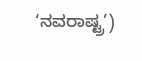‘ನವರಾಷ್ಟ್ರ’)